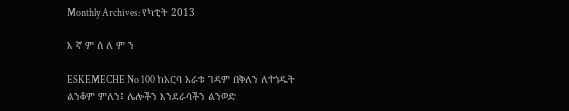Monthly Archives: የካቲት 2013

እ ኛ ም ሰ ለ ም ን

ESKEMECHE No 100 ከአርባ አራቱ ገዳም በቅለን ለተጎዱት ልንቆም ምለን፤ ሌሎችን እንደራሳችን ልንወድ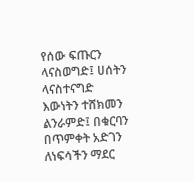የሰው ፍጡርን ላናስወግድ፤ ሀሰትን ላናስተናግድ እውነትን ተሸክመን ልንራምድ፤ በቁርባን በጥምቀት አድገን ለነፍሳችን ማደር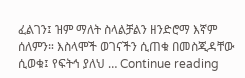ፈልገን፤ ዝም ማለት ስላልቻልን ዘንድሮማ እኛም ሰለምን። እስላሞች ወገናችን ሲጠቁ በመስጂዳቸው ሲወቁ፤ የፍትኅ ያለህ … Continue reading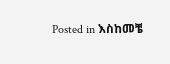Posted in እስከመቼ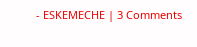- ESKEMECHE | 3 Comments